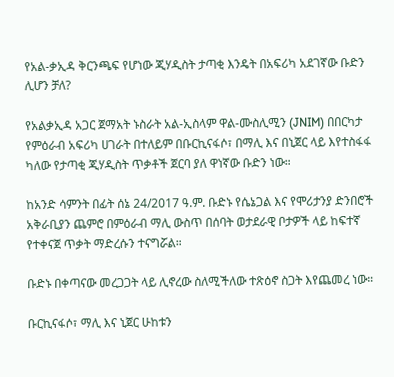የአል-ቃኢዳ ቅርንጫፍ የሆነው ጂሃዲስት ታጣቂ እንዴት በአፍሪካ አደገኛው ቡድን ሊሆን ቻለ?

የአልቃኢዳ አጋር ጀማአት ኑስራት አል-ኢስላም ዋል-ሙስሊሚን (JNIM) በበርካታ የምዕራብ አፍሪካ ሀገራት በተለይም በቡርኪናፋሶ፣ በማሊ እና በኒጀር ላይ እየተስፋፋ ካለው የታጣቂ ጂሃዲስት ጥቃቶች ጀርባ ያለ ዋነኛው ቡድን ነው።

ከአንድ ሳምንት በፊት ሰኔ 24/2017 ዓ.ም. ቡድኑ የሴኔጋል እና የሞሪታንያ ድንበሮች አቅራቢያን ጨምሮ በምዕራብ ማሊ ውስጥ በሰባት ወታደራዊ ቦታዎች ላይ ከፍተኛ የተቀናጀ ጥቃት ማድረሱን ተናግሯል።

ቡድኑ በቀጣናው መረጋጋት ላይ ሊኖረው ስለሚችለው ተጽዕኖ ስጋት እየጨመረ ነው።

ቡርኪናፋሶ፣ ማሊ እና ኒጀር ሁከቱን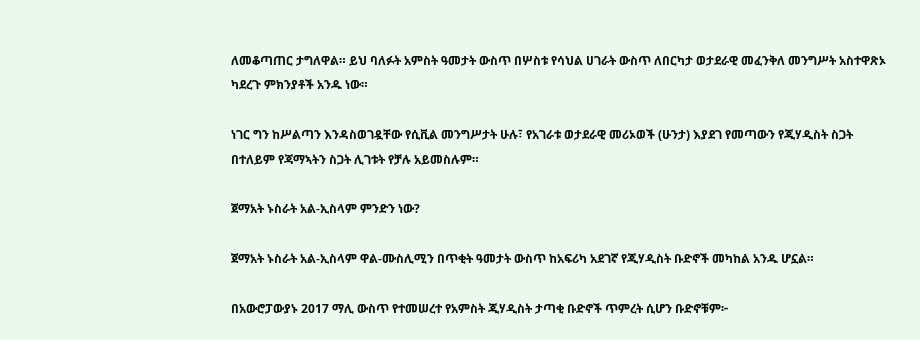ለመቆጣጠር ታግለዋል። ይህ ባለፉት አምስት ዓመታት ውስጥ በሦስቱ የሳህል ሀገራት ውስጥ ለበርካታ ወታደራዊ መፈንቅለ መንግሥት አስተዋጽኦ ካደረጉ ምክንያቶች አንዱ ነው።

ነገር ግን ከሥልጣን እንዳስወገዷቸው የሲቪል መንግሥታት ሁሉ፣ የአገራቱ ወታደራዊ መሪኦወች (ሁንታ) እያደገ የመጣውን የጂሃዲስት ስጋት በተለይም የጃማኣትን ስጋት ሊገቱት የቻሉ አይመስሉም።

ጀማአት ኑስራት አል-ኢስላም ምንድን ነው?

ጀማአት ኑስራት አል-ኢስላም ዋል-ሙስሊሚን በጥቂት ዓመታት ውስጥ ከአፍሪካ አደገኛ የጂሃዲስት ቡድኖች መካከል አንዱ ሆኗል።

በአውሮፓውያኑ 2017 ማሊ ውስጥ የተመሠረተ የአምስት ጂሃዲስት ታጣቂ ቡድኖች ጥምረት ሲሆን ቡድኖቹም፦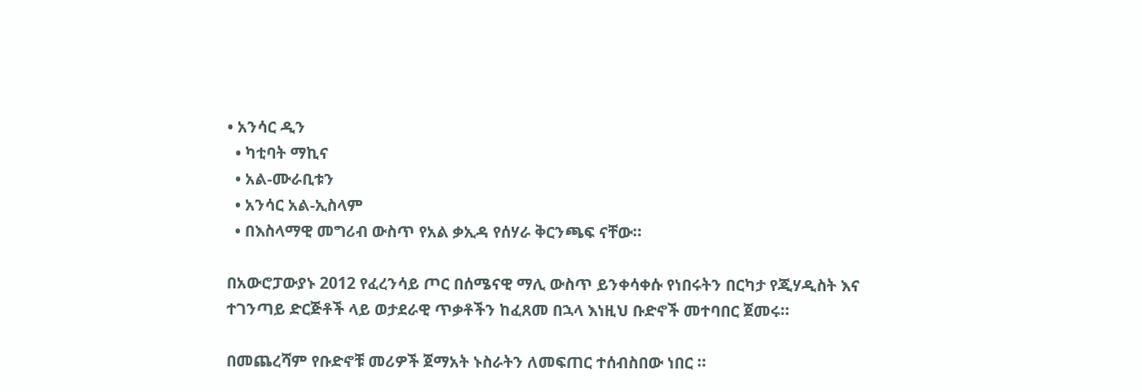• አንሳር ዲን
  • ካቲባት ማኪና
  • አል-ሙራቢቱን
  • አንሳር አል-ኢስላም
  • በእስላማዊ መግሪብ ውስጥ የአል ቃኢዳ የሰሃራ ቅርንጫፍ ናቸው።

በአውሮፓውያኑ 2012 የፈረንሳይ ጦር በሰሜናዊ ማሊ ውስጥ ይንቀሳቀሱ የነበሩትን በርካታ የጂሃዲስት እና ተገንጣይ ድርጅቶች ላይ ወታደራዊ ጥቃቶችን ከፈጸመ በኋላ እነዚህ ቡድኖች መተባበር ጀመሩ።

በመጨረሻም የቡድኖቹ መሪዎች ጀማአት ኑስራትን ለመፍጠር ተሰብስበው ነበር ።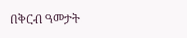በቅርብ ዓመታት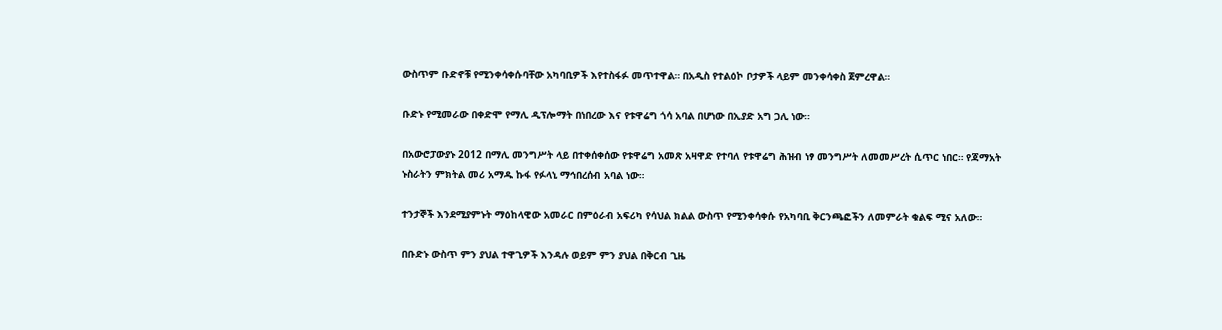ውስጥም ቡድኖቹ የሚንቀሳቀሱባቸው አካባቢዎች እየተስፋፉ መጥተዋል። በአዲስ የተልዕኮ ቦታዎች ላይም መንቀሳቀስ ጀምረዋል።

ቡድኑ የሚመራው በቀድሞ የማሊ ዲፕሎማት በነበረው እና የቱዋሬግ ጎሳ አባል በሆነው በኢያድ አግ ጋሊ ነው።

በአውሮፓውያኑ 2012 በማሊ መንግሥት ላይ በተቀሰቀሰው የቱዋሬግ አመጽ አዛዋድ የተባለ የቱዋሬግ ሕዝብ ነፃ መንግሥት ለመመሥረት ሲጥር ነበር። የጃማአት ኑስራትን ምክትል መሪ አማዱ ኩፋ የፉላኒ ማኅበረሰብ አባል ነው።

ተንታኞች እንደሚያምኑት ማዕከላዊው አመራር በምዕራብ አፍሪካ የሳህል ክልል ውስጥ የሚንቀሳቀሱ የአካባቢ ቅርንጫፎችን ለመምራት ቁልፍ ሚና አለው።

በቡድኑ ውስጥ ምን ያህል ተዋጊዎች እንዳሉ ወይም ምን ያህል በቅርብ ጊዜ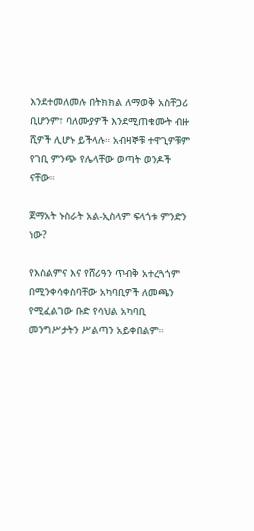እንደተመለመሉ በትክክል ለማወቅ አስቸጋሪ ቢሆንም፣ ባለሙያዎች እንደሚጠቁሙት ብዙ ሺዎች ሊሆኑ ይችላሉ። አብዛኞቹ ተዋጊዎቹም የገቢ ምንጭ የሌላቸው ወጣት ወንዶች ናቸው።

ጀማአት ኑስራት አል-ኢስላም ፍላጎቱ ምንድን ነው?

የእስልምና እና የሸሪዓን ጥብቅ አተረጓጎም በሚንቀሳቀስባቸው አካባቢዎች ለመጫን የሚፈልገው ቡድ የሳህል አካባቢ መንግሥታትን ሥልጣን አይቀበልም።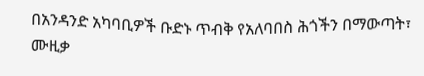በአንዳንድ አካባቢዎች ቡድኑ ጥብቅ የአለባበስ ሕጎችን በማውጣት፣ ሙዚቃ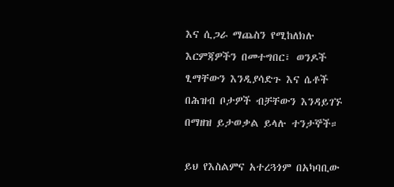እና ሲጋራ ማጨስን የሚከለክሉ እርምጃዎችን በመተግበር፣ ወንዶች ፂማቸውን እንዲያሳድጉ እና ሴቶች በሕዝብ ቦታዎች ብቻቸውን እንዳይገኙ በማዘዝ ይታወቃል ይላሉ ተንታኞች።

ይህ የእስልምና አተረጓጎም በአካባቢው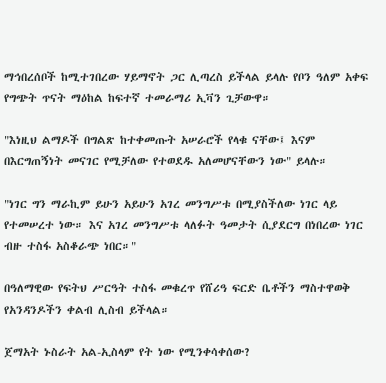ማኅበረሰቦች ከሚተገበረው ሃይማኖት ጋር ሊጣረስ ይችላል ይላሉ የቦን ዓለም አቀፍ የግጭት ጥናት ማዕከል ከፍተኛ ተመራማሪ ኢቫን ጊቻውዋ።

"እነዚህ ልማዶች በግልጽ ከተቀመጡት አሠራሮች የላቁ ናቸው፤ እናም በእርግጠኝነት መናገር የሚቻለው የተወደዱ አለመሆናቸውን ነው" ይላሉ።

"ነገር ግን ማራኪም ይሁን አይሁን አገረ መንግሥቱ በሚያስችለው ነገር ላይ የተመሠረተ ነው። እና አገረ መንግሥቱ ላለፉት ዓመታት ሲያደርግ በነበረው ነገር ብዙ ተስፋ አስቆራጭ ነበር።"

በዓለማዊው የፍትህ ሥርዓት ተስፋ መቁረጥ የሸሪዓ ፍርድ ቤቶችን ማስተዋወቅ የአንዳንዶችን ቀልብ ሊስብ ይችላል።

ጀማአት ኑስራት አል-ኢስላም የት ነው የሚንቀሳቀሰው?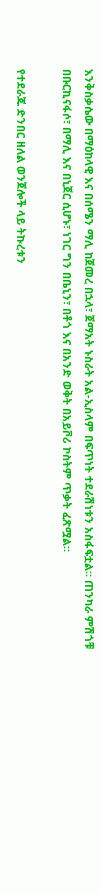እንቅስቃሴው በማዕከላዊ እና በሰሜን ማሊ ከጀመረ በኋላ፣ ጀማአት ኑስራት አል-ኢስላም በፍጥነት ተደራሽነቱን አስፋፍቷል። ጠንካራ ምሽጎቹ በቡርኪናፋሶ፣ በማሊ እና በኒጀር ሲሆኑ፣ ነገር ግን በቤኒን፣ በቶጎ እና በአንድ ወቅት በአይቮሪ ኮስትም ጥቃት ፈጽሟል።

የተደራጁ ድንበር ዘለል ወንጀሎች ላይ ትኩረቱን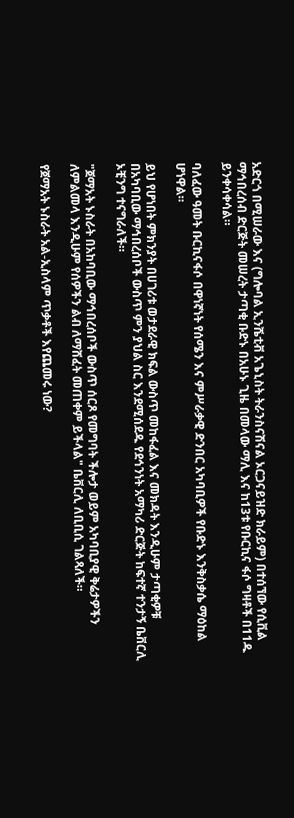አድርጎ በሚሠራው እና (ግሎባል ኢንሼቲቭ አጌኒስት ትራንስናሽናል ኦርጋናይዝድ ክራይም) በተሰኘው የሲቪል ማኅበረሰብ ድርጅት መሠረት ታጣቂ ቡድኑ በአሁኑ ጊዜ በመላው ማሊ እና ከ13ቱ የቡርኪና ፋሶ ግዛቶች በ11ዱ ይንቀሳቀሳል።

ባለፈው ዓመት ቡርኪናፋሶ በዋነኛነት የሰሜን እና ምሥራቃዊ ድንበር አካባቢዎች የቡድኑ እንቅስቃሴ ማዕከል ሆነዋል።

ይህ የሆነበት ምክንያት በሀገሪቱ ወታደራዊ ክፍል ውስጥ መከፋፈል እና መክዳት እንዲሁም ታጣቂዎቹ በአካባቢው ማኅበረሰቦች ውስጥ ምን ያህል ስር እንደሚሰደዱ የደኅንነት አማካሪ ድርጅት ከፍተኛ ተንታኝ ቤቨርሊ ኦቺንግ ተናግራለች።

"ጀማአት ኑስራት በአከባቢው ማኅበረሰቦች ውስጥ ሰርጾ የመግባት ችሎታ ወይም አካባቢያዊ ቅሬታዎችን ለምልመላ እንዲሁም የሰዎችን ልብ ለማሸፈት መጠቀም ይችላል" ቤቨርሊ ለቢቢሲ ገልጻለች።

የጀማአት ኑስራት አል-ኢስላም ጥቃቶች እየጨመሩ ነው?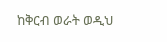ከቅርብ ወራት ወዲህ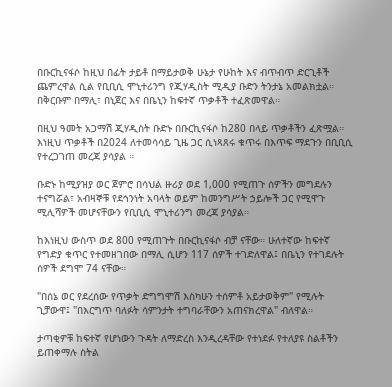በቡርኪናፋሶ ከዚህ በፊት ታይቶ በማይታወቅ ሁኔታ የሁከት እና ብጥብጥ ድርጊቶች ጨምረዋል ሲል የቢቢሲ ሞኒተሪንግ የጂሃዲስት ሚዲያ ቡድን ትንታኔ አመልክቷል። በቅርቡም በማሊ፣ በኒጀር እና በቤኒን ከፍተኛ ጥቃቶች ተፈጽመዋል።

በዚህ ዓመት አጋማሽ ጂሃዲስት ቡድኑ በቡርኪናፋሶ ከ280 በላይ ጥቃቶችን ፈጽሟል። እነዚህ ጥቃቶች በ2024 ለተመሳሳይ ጊዜ ጋር ሲነጻጸሩ ቁጥሩ በእጥፍ ማደጉን በቢቢሲ የተረጋገጠ መረጃ ያሳያል ።

ቡድኑ ከሚያዝያ ወር ጀምሮ በሳህል ዙሪያ ወደ 1,000 የሚጠጉ ሰዎችን መግደሉን ተናግሯል፣ አብዛኞቹ የደኅንነት አባላት ወይም ከመንግሥት ኃይሎች ጋር የሚዋጉ ሚሊሻዎች መሆናቸውን የቢቢሲ ሞኒተሪንግ መረጃ ያሳያል።

ከእነዚህ ውስጥ ወደ 800 የሚጠጉት በቡርኪናፋሶ ብቻ ናቸው። ሁለተኛው ከፍተኛ የግድያ ቁጥር የተመዘገበው በማሊ ሲሆን 117 ሰዎች ተገድለዋል፤ በቤኒን የተገደሉት ሰዎች ደግሞ 74 ናቸው።

"በሰኔ ወር የደረሰው የጥቃት ድግግሞሽ እስካሁን ተሰምቶ አይታወቅም" የሚሉት ጊቻውዋ፤ "በእርግጥ ባለፉት ሳምንታት ተግባራቸውን አጠናክረዋል" ብለዋል።

ታጣቂዎቹ ከፍተኛ የሆነውን ጉዳት ለማድረስ እንዲረዳቸው የተነደፉ የተለያዩ ስልቶችን ይጠቀማሉ ስትል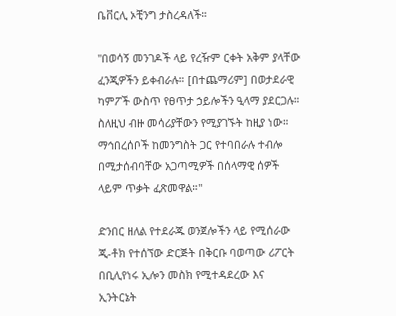ቤቨርሊ ኦቺንግ ታስረዳለች።

"በወሳኝ መንገዶች ላይ የረዥም ርቀት አቅም ያላቸው ፈንጂዎችን ይቀብራሉ። [በተጨማሪም] በወታደራዊ ካምፖች ውስጥ የፀጥታ ኃይሎችን ዒላማ ያደርጋሉ። ስለዚህ ብዙ መሳሪያቸውን የሚያገኙት ከዚያ ነው። ማኅበረሰቦች ከመንግስት ጋር የተባበራሉ ተብሎ በሚታሰብባቸው አጋጣሚዎች በሰላማዊ ሰዎች ላይም ጥቃት ፈጽመዋል።"

ድንበር ዘለል የተደራጁ ወንጀሎችን ላይ የሚሰራው ጂ-ቶክ የተሰኘው ድርጅት በቅርቡ ባወጣው ሪፖርት በቢሊየነሩ ኢሎን መስክ የሚተዳደረው እና ኢንትርኔት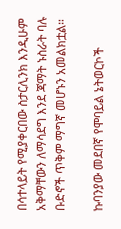በሳተላይት የሚያቀርበው ስታርሊንክ እንዲሁም አቅማቸውን ለማሳደግ እንደ ጃማት ኑስራት ባሉ ቡድኖች ጥቅም ማግኛ መሆኑን አመልክቷል።

ኩባንያው መደበኛ የሞባይል ኔትወርኮች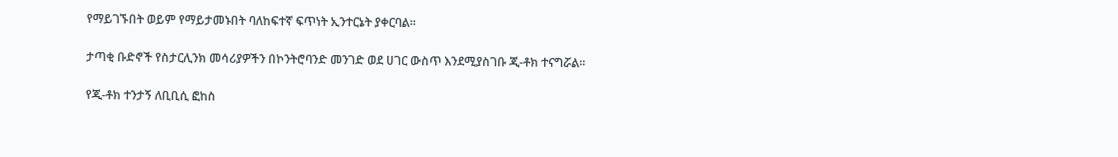የማይገኙበት ወይም የማይታመኑበት ባለከፍተኛ ፍጥነት ኢንተርኔት ያቀርባል።

ታጣቂ ቡድኖች የስታርሊንክ መሳሪያዎችን በኮንትሮባንድ መንገድ ወደ ሀገር ውስጥ እንደሚያስገቡ ጂ-ቶክ ተናግሯል።

የጂ-ቶክ ተንታኝ ለቢቢሲ ፎከስ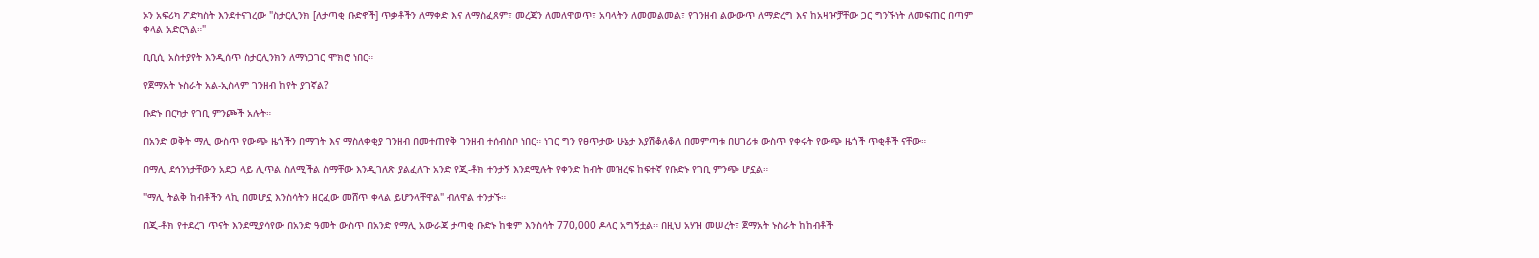ኦን አፍሪካ ፖድካስት እንደተናገረው "ስታርሊንክ [ለታጣቂ ቡድኖች] ጥቃቶችን ለማቀድ እና ለማስፈጸም፣ መረጃን ለመለዋወጥ፣ አባላትን ለመመልመል፣ የገንዘብ ልውውጥ ለማድረግ እና ከአዛዦቻቸው ጋር ግንኙነት ለመፍጠር በጣም ቀላል አድርጓል።"

ቢቢሲ አስተያየት እንዲሰጥ ስታርሊንክን ለማነጋገር ሞክሮ ነበር።

የጀማአት ኑስራት አል-ኢስላም ገንዘብ ከየት ያገኛል?

ቡድኑ በርካታ የገቢ ምንጮች አሉት።

በአንድ ወቅት ማሊ ውስጥ የውጭ ዜጎችን በማገት እና ማስለቀቂያ ገንዘብ በመተጠየቅ ገንዘብ ተሰብስቦ ነበር። ነገር ግን የፀጥታው ሁኔታ እያሽቆለቆለ በመምጣቱ በሀገሪቱ ውስጥ የቀሩት የውጭ ዜጎች ጥቂቶች ናቸው።

በማሊ ደኅንነታቸውን አደጋ ላይ ሊጥል ስለሚችል ስማቸው እንዲገለጽ ያልፈለጉ አንድ የጂ-ቶክ ተንታኝ እንደሚሉት የቀንድ ከብት መዝረፍ ከፍተኛ የቡድኑ የገቢ ምንጭ ሆኗል።

"ማሊ ትልቅ ከብቶችን ላኪ በመሆኗ እንስሳትን ዘርፈው መሸጥ ቀላል ይሆንላቸዋል" ብለዋል ተንታኙ።

በጂ-ቶክ የተደረገ ጥናት እንደሚያሳየው በአንድ ዓመት ውስጥ በአንድ የማሊ አውራጃ ታጣቂ ቡድኑ ከቁም እንስሳት 770,000 ዶላር አግኝቷል። በዚህ አሃዝ መሠረት፣ ጀማአት ኑስራት ከከብቶች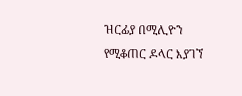ዝርፊያ በሚሊዮን የሚቆጠር ዶላር እያገኘ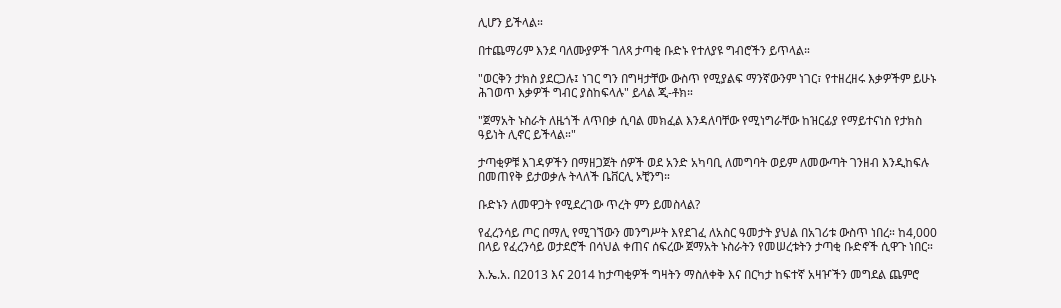ሊሆን ይችላል።

በተጨማሪም እንደ ባለሙያዎች ገለጻ ታጣቂ ቡድኑ የተለያዩ ግብሮችን ይጥላል።

"ወርቅን ታክስ ያደርጋሉ፤ ነገር ግን በግዛታቸው ውስጥ የሚያልፍ ማንኛውንም ነገር፣ የተዘረዘሩ እቃዎችም ይሁኑ ሕገወጥ እቃዎች ግብር ያስከፍላሉ" ይላል ጂ-ቶክ።

"ጀማአት ኑስራት ለዜጎች ለጥበቃ ሲባል መክፈል እንዳለባቸው የሚነግራቸው ከዝርፊያ የማይተናነስ የታክስ ዓይነት ሊኖር ይችላል።"

ታጣቂዎቹ እገዳዎችን በማዘጋጀት ሰዎች ወደ አንድ አካባቢ ለመግባት ወይም ለመውጣት ገንዘብ እንዲከፍሉ በመጠየቅ ይታወቃሉ ትላለች ቤቨርሊ ኦቺንግ።

ቡድኑን ለመዋጋት የሚደረገው ጥረት ምን ይመስላል?

የፈረንሳይ ጦር በማሊ የሚገኘውን መንግሥት እየደገፈ ለአስር ዓመታት ያህል በአገሪቱ ውስጥ ነበረ። ከ4,000 በላይ የፈረንሳይ ወታደሮች በሳህል ቀጠና ሰፍረው ጀማአት ኑስራትን የመሠረቱትን ታጣቂ ቡድኖች ሲዋጉ ነበር።

እ.ኤ.አ. በ2013 እና 2014 ከታጣቂዎች ግዛትን ማስለቀቅ እና በርካታ ከፍተኛ አዛዦችን መግደል ጨምሮ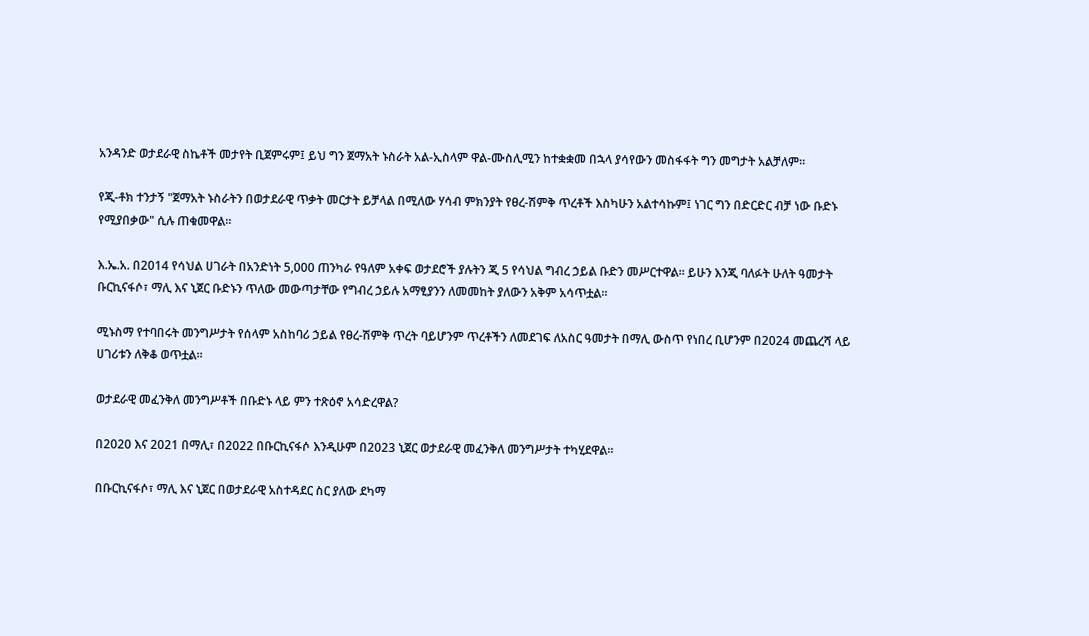አንዳንድ ወታደራዊ ስኬቶች መታየት ቢጀምሩም፤ ይህ ግን ጀማአት ኑስራት አል-ኢስላም ዋል-ሙስሊሚን ከተቋቋመ በኋላ ያሳየውን መስፋፋት ግን መግታት አልቻለም።

የጂ-ቶክ ተንታኝ "ጀማአት ኑስራትን በወታደራዊ ጥቃት መርታት ይቻላል በሚለው ሃሳብ ምክንያት የፀረ-ሽምቅ ጥረቶች እስካሁን አልተሳኩም፤ ነገር ግን በድርድር ብቻ ነው ቡድኑ የሚያበቃው" ሲሉ ጠቁመዋል።

እ.ኤ.አ. በ2014 የሳህል ሀገራት በአንድነት 5,000 ጠንካራ የዓለም አቀፍ ወታደሮች ያሉትን ጂ 5 የሳህል ግብረ ኃይል ቡድን መሥርተዋል። ይሁን እንጂ ባለፉት ሁለት ዓመታት ቡርኪናፋሶ፣ ማሊ እና ኒጀር ቡድኑን ጥለው መውጣታቸው የግብረ ኃይሉ አማፂያንን ለመመከት ያለውን አቅም አሳጥቷል።

ሚኑስማ የተባበሩት መንግሥታት የሰላም አስከባሪ ኃይል የፀረ-ሽምቅ ጥረት ባይሆንም ጥረቶችን ለመደገፍ ለአስር ዓመታት በማሊ ውስጥ የነበረ ቢሆንም በ2024 መጨረሻ ላይ ሀገሪቱን ለቅቆ ወጥቷል።

ወታደራዊ መፈንቅለ መንግሥቶች በቡድኑ ላይ ምን ተጽዕኖ አሳድረዋል?

በ2020 እና 2021 በማሊ፣ በ2022 በቡርኪናፋሶ እንዲሁም በ2023 ኒጀር ወታደራዊ መፈንቅለ መንግሥታት ተካሂደዋል።

በቡርኪናፋሶ፣ ማሊ እና ኒጀር በወታደራዊ አስተዳደር ስር ያለው ደካማ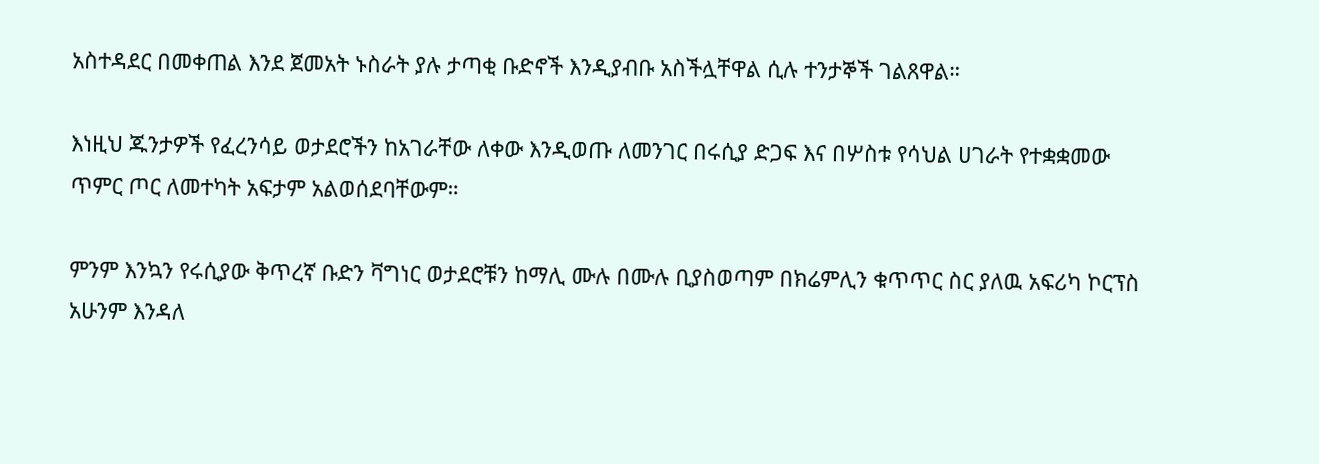አስተዳደር በመቀጠል እንደ ጀመአት ኑስራት ያሉ ታጣቂ ቡድኖች እንዲያብቡ አስችሏቸዋል ሲሉ ተንታኞች ገልጸዋል።

እነዚህ ጁንታዎች የፈረንሳይ ወታደሮችን ከአገራቸው ለቀው እንዲወጡ ለመንገር በሩሲያ ድጋፍ እና በሦስቱ የሳህል ሀገራት የተቋቋመው ጥምር ጦር ለመተካት አፍታም አልወሰደባቸውም።

ምንም እንኳን የሩሲያው ቅጥረኛ ቡድን ቫግነር ወታደሮቹን ከማሊ ሙሉ በሙሉ ቢያስወጣም በክሬምሊን ቁጥጥር ስር ያለዉ አፍሪካ ኮርፕስ አሁንም እንዳለ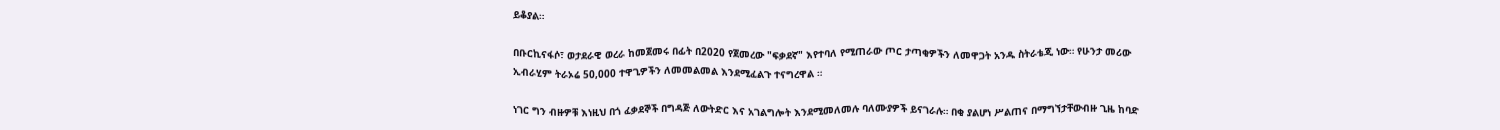ይቆያል።

በቡርኪናፋሶ፣ ወታደራዊ ወረራ ከመጀመሩ በፊት በ2020 የጀመረው "ፍቃደኛ" እየተባለ የሚጠራው ጦር ታጣቂዎችን ለመዋጋት አንዱ ስትራቴጂ ነው። የሁንታ መሪው ኢብራሂም ትራኦሬ 50,000 ተዋጊዎችን ለመመልመል እንደሚፈልጉ ተናግረዋል ።

ነገር ግን ብዙዎቹ እነዚህ በጎ ፈቃደኞች በግዳጅ ለውትድር እና አገልግሎት እንደሚመለመሉ ባለሙያዎች ይናገራሉ። በቂ ያልሆነ ሥልጠና በማግኘታቸውብዙ ጊዜ ከባድ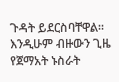ጉዳት ይደርስባቸዋል። እንዲሁም ብዙውን ጊዜ የጀማአት ኑስራት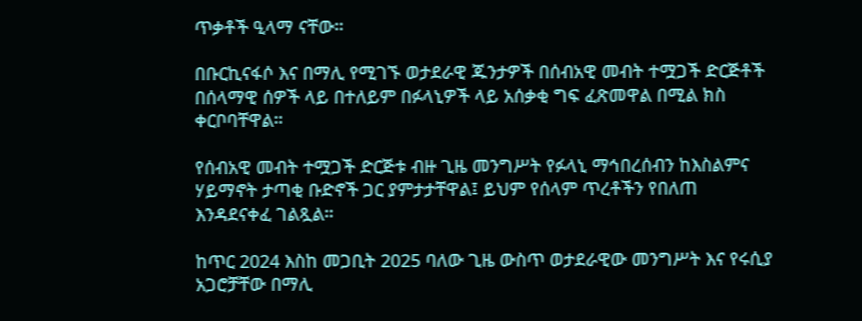ጥቃቶች ዒላማ ናቸው።

በቡርኪናፋሶ እና በማሊ የሚገኙ ወታደራዊ ጁንታዎች በሰብአዊ መብት ተሟጋች ድርጅቶች በሰላማዊ ሰዎች ላይ በተለይም በፉላኒዎች ላይ አሰቃቂ ግፍ ፈጽመዋል በሚል ክስ ቀርቦባቸዋል።

የሰብአዊ መብት ተሟጋች ድርጅቱ ብዙ ጊዜ መንግሥት የፉላኒ ማኅበረሰብን ከእስልምና ሃይማኖት ታጣቂ ቡድኖች ጋር ያምታታቸዋል፤ ይህም የሰላም ጥረቶችን የበለጠ እንዳደናቀፈ ገልጿል።

ከጥር 2024 እስከ መጋቢት 2025 ባለው ጊዜ ውስጥ ወታደራዊው መንግሥት እና የሩሲያ አጋሮቻቸው በማሊ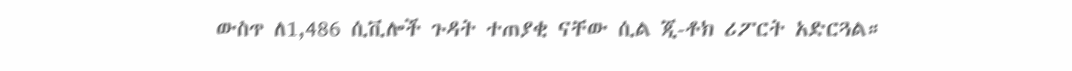ውስጥ ለ1,486 ሲቪሎች ጉዳት ተጠያቂ ናቸው ሲል ጂ-ቶክ ሪፖርት አድርጓል።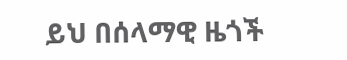ይህ በሰላማዊ ዜጎች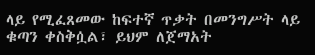ላይ የሚፈጸመው ከፍተኛ ጥቃት በመንግሥት ላይ ቁጣን ቀስቅሷል፣ ይህም ለጀማአት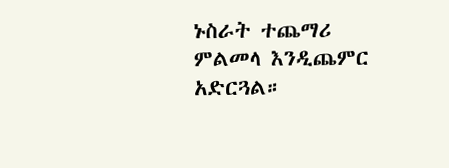ኑስራት ተጨማሪ ምልመላ እንዲጨምር አድርጓል።